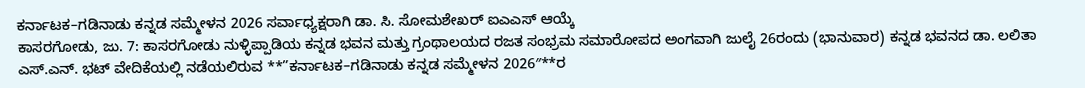ಕರ್ನಾಟಕ–ಗಡಿನಾಡು ಕನ್ನಡ ಸಮ್ಮೇಳನ 2026 ಸರ್ವಾಧ್ಯಕ್ಷರಾಗಿ ಡಾ. ಸಿ. ಸೋಮಶೇಖರ್ ಐಎಎಸ್ ಆಯ್ಕೆ
ಕಾಸರಗೋಡು, ಜು. 7: ಕಾಸರಗೋಡು ನುಳ್ಳಿಪ್ಪಾಡಿಯ ಕನ್ನಡ ಭವನ ಮತ್ತು ಗ್ರಂಥಾಲಯದ ರಜತ ಸಂಭ್ರಮ ಸಮಾರೋಪದ ಅಂಗವಾಗಿ ಜುಲೈ 26ರಂದು (ಭಾನುವಾರ) ಕನ್ನಡ ಭವನದ ಡಾ. ಲಲಿತಾ ಎಸ್.ಎನ್. ಭಟ್ ವೇದಿಕೆಯಲ್ಲಿ ನಡೆಯಲಿರುವ **”ಕರ್ನಾಟಕ–ಗಡಿನಾಡು ಕನ್ನಡ ಸಮ್ಮೇಳನ 2026″**ರ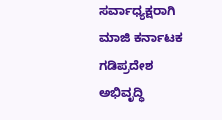ಸರ್ವಾಧ್ಯಕ್ಷರಾಗಿ ಮಾಜಿ ಕರ್ನಾಟಕ ಗಡಿಪ್ರದೇಶ ಅಭಿವೃದ್ಧಿ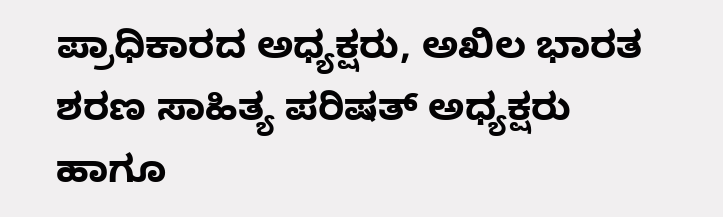ಪ್ರಾಧಿಕಾರದ ಅಧ್ಯಕ್ಷರು, ಅಖಿಲ ಭಾರತ ಶರಣ ಸಾಹಿತ್ಯ ಪರಿಷತ್ ಅಧ್ಯಕ್ಷರು ಹಾಗೂ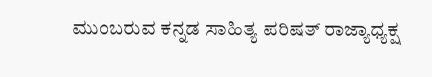ಮುಂಬರುವ ಕನ್ನಡ ಸಾಹಿತ್ಯ ಪರಿಷತ್ ರಾಜ್ಯಾಧ್ಯಕ್ಷ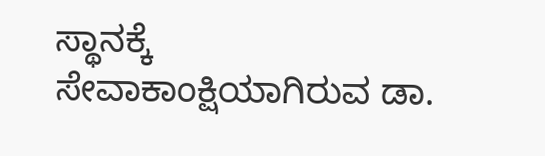ಸ್ಥಾನಕ್ಕೆ ಸೇವಾಕಾಂಕ್ಷಿಯಾಗಿರುವ ಡಾ.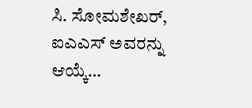ಸಿ. ಸೋಮಶೇಖರ್, ಐಎಎಸ್ ಅವರನ್ನು ಆಯ್ಕೆ…